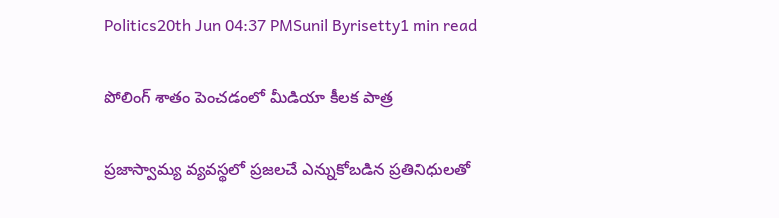Politics20th Jun 04:37 PMSunil Byrisetty1 min read

పోలింగ్ శాతం పెంచడంలో మీడియా కీలక పాత్ర

ప్రజాస్వామ్య వ్యవస్థలో ప్రజలచే ఎన్నుకోబడిన ప్రతినిధులతో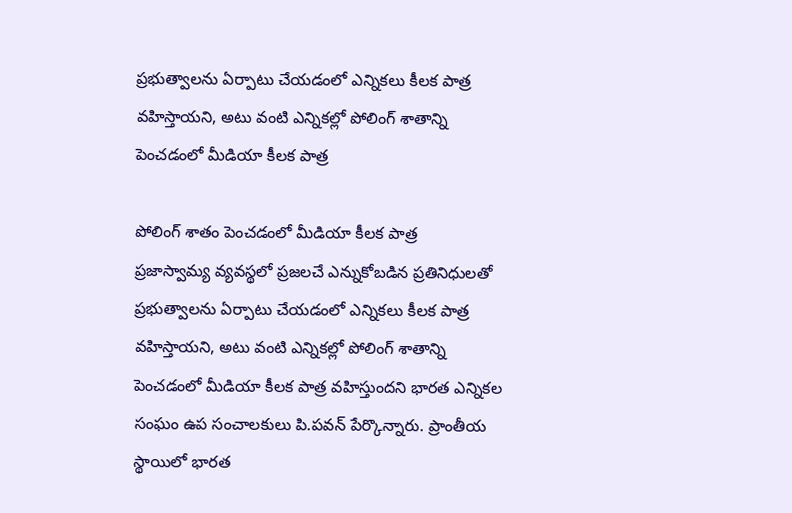ప్రభుత్వాలను ఏర్పాటు చేయడంలో ఎన్నికలు కీలక పాత్ర వహిస్తాయని, అటు వంటి ఎన్నికల్లో పోలింగ్ శాతాన్ని పెంచడంలో మీడియా కీలక పాత్ర

పోలింగ్ శాతం పెంచడంలో మీడియా కీలక పాత్ర
ప్రజాస్వామ్య వ్యవస్థలో ప్రజలచే ఎన్నుకోబడిన ప్రతినిధులతో ప్రభుత్వాలను ఏర్పాటు చేయడంలో ఎన్నికలు కీలక పాత్ర వహిస్తాయని, అటు వంటి ఎన్నికల్లో పోలింగ్ శాతాన్ని పెంచడంలో మీడియా కీలక పాత్ర వహిస్తుందని భారత ఎన్నికల సంఘం ఉప సంచాలకులు పి.పవన్ పేర్కొన్నారు. ప్రాంతీయ స్థాయిలో భారత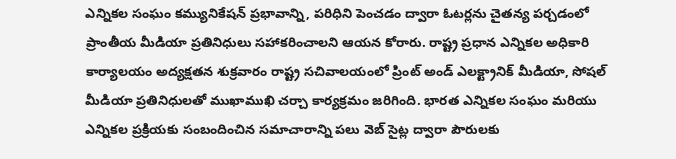ఎన్నికల సంఘం కమ్యునికేషన్ ప్రభావాన్ని, పరిధిని పెంచడం ద్వారా ఓటర్లను చైతన్య పర్చడంలో ప్రాంతీయ మీడియా ప్రతినిధులు సహాకరించాలని ఆయన కోరారు. రాష్ట్ర ప్రధాన ఎన్నికల అధికారి కార్యాలయం అద్యక్షతన శుక్రవారం రాష్ట్ర సచివాలయంలో ప్రింట్ అండ్ ఎలక్ట్రానిక్ మీడియా, సోషల్ మీడియా ప్రతినిధులతో ముఖాముఖి చర్చా కార్యక్రమం జరిగింది. భారత ఎన్నికల సంఘం మరియు ఎన్నికల ప్రక్రియకు సంబందించిన సమాచారాన్ని పలు వెబ్ సైట్ల ద్వారా పౌరులకు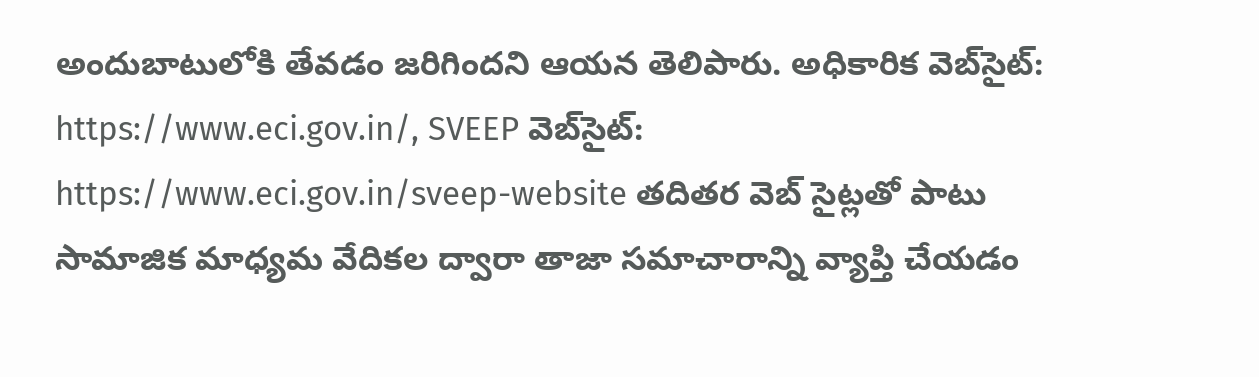అందుబాటులోకి తేవడం జరిగిందని ఆయన తెలిపారు. అధికారిక వెబ్‌సైట్: https://www.eci.gov.in/, SVEEP వెబ్‌సైట్: https://www.eci.gov.in/sveep-website తదితర వెబ్ సైట్లతో పాటు సామాజిక మాధ్యమ వేదికల ద్వారా తాజా సమాచారాన్ని వ్యాప్తి చేయడం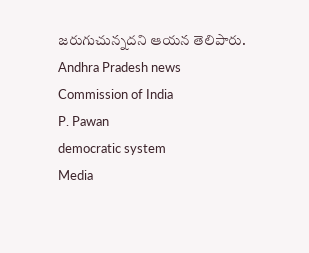జరుగుచున్నదని ఆయన తెలిపారు.
Andhra Pradesh news
Commission of India
P. Pawan
democratic system
Media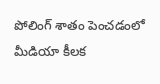పోలింగ్ శాతం పెంచడంలో మీడియా కీలక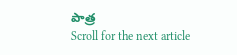పాత్ర
Scroll for the next article